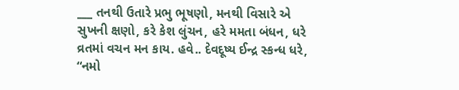___ તનથી ઉતારે પ્રભુ ભૂષણો, મનથી વિસારે એ સુખની ક્ષણો, કરે કેશ લુંચન, હરે મમતા બંધન, ધરે વ્રતમાં વચન મન કાય. હવે.. દેવદૂષ્ય ઈન્દ્ર સ્કન્ધ ધરે, “નમો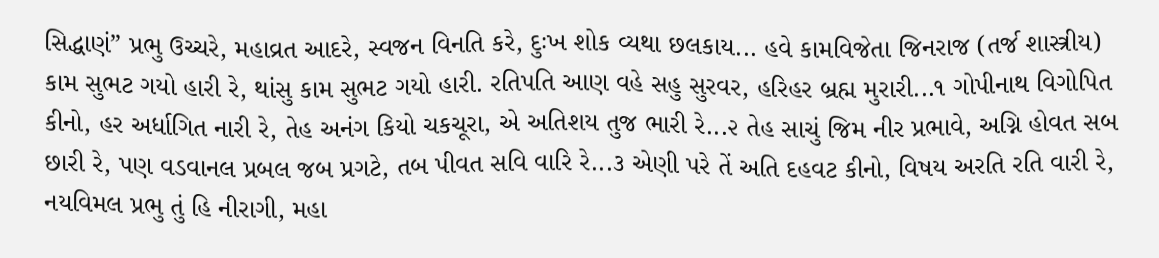સિદ્ધાણં” પ્રભુ ઉચ્ચરે, મહાવ્રત આદરે, સ્વજન વિનતિ કરે, દુઃખ શોક વ્યથા છલકાય... હવે કામવિજેતા જિનરાજ (તર્જ શાસ્ત્રીય) કામ સુભટ ગયો હારી રે, થાંસુ કામ સુભટ ગયો હારી. રતિપતિ આણ વહે સહુ સુરવર, હરિહર બ્રહ્મ મુરારી...૧ ગોપીનાથ વિગોપિત કીનો, હર અર્ધાગિત નારી રે, તેહ અનંગ કિયો ચકચૂરા, એ અતિશય તુજ ભારી રે...૨ તેહ સાચું જિમ નીર પ્રભાવે, અગ્નિ હોવત સબ છારી રે, પણ વડવાનલ પ્રબલ જબ પ્રગટે, તબ પીવત સવિ વારિ રે...૩ એણી પરે તેં અતિ દહવટ કીનો, વિષય અરતિ રતિ વારી રે, નયવિમલ પ્રભુ તું હિ નીરાગી, મહા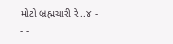મોટો બ્રહ્મચારી રે..૪ - - -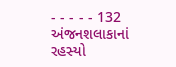- - - - - 132 અંજનશલાકાનાં રહસ્યો